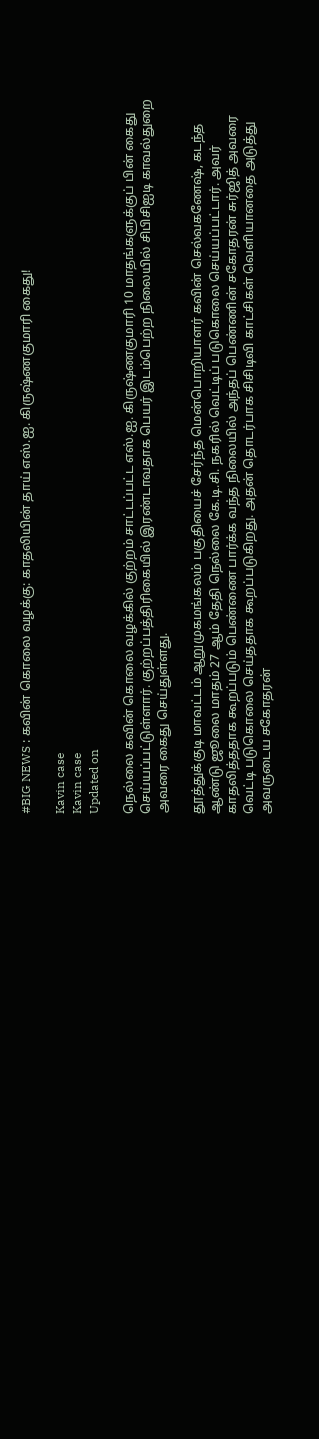#BIG NEWS : கவின் கொலை வழக்கு: காதலியின் தாய் எஸ்.ஐ. கிருஷ்ணகுமாரி கைது!

Kavin case
Kavin case
Updated on

நெல்லை கவின் கொலை வழக்கில் குற்றம் சாட்டப்பட்ட எஸ்.ஐ. கிருஷ்ணகுமாரி 10 மாதங்களுக்குப் பின் கைது செய்யப்பட்டுள்ளார். குற்றப்பத்திரிகையில் இரண்டாவதாக பெயர் இடம்பெற்ற நிலையில் சிபிசிஐடி காவல்துறை அவரை கைது செய்துள்ளது.

தூத்துக்குடி மாவட்டம் ஆறுமுகமங்கலம் பகுதியைச் சேர்ந்த மென்பொறியாளர் கவின் செல்வகணேஷ், கடந்த ஆண்டு ஜூலை மாதம் 27 ஆம் தேதி நெல்லை கே.டி.சி. நகரில் வெட்டிப் படுகொலை செய்யப்பட்டார். அவர் காதலித்ததாக கூறப்படும் பெண்ணை பார்க்க வந்த நிலையில் அந்தப் பெண்ணின் சகோதரன் சுர்ஜித் அவரை வெட்டி படுகொலை செய்ததாக கூறப்படுகிறது. அதன் தொடர்பாக சிசிடிவி காட்சிகள் வெளியானதை அடுத்து அவருடைய சகோதரன்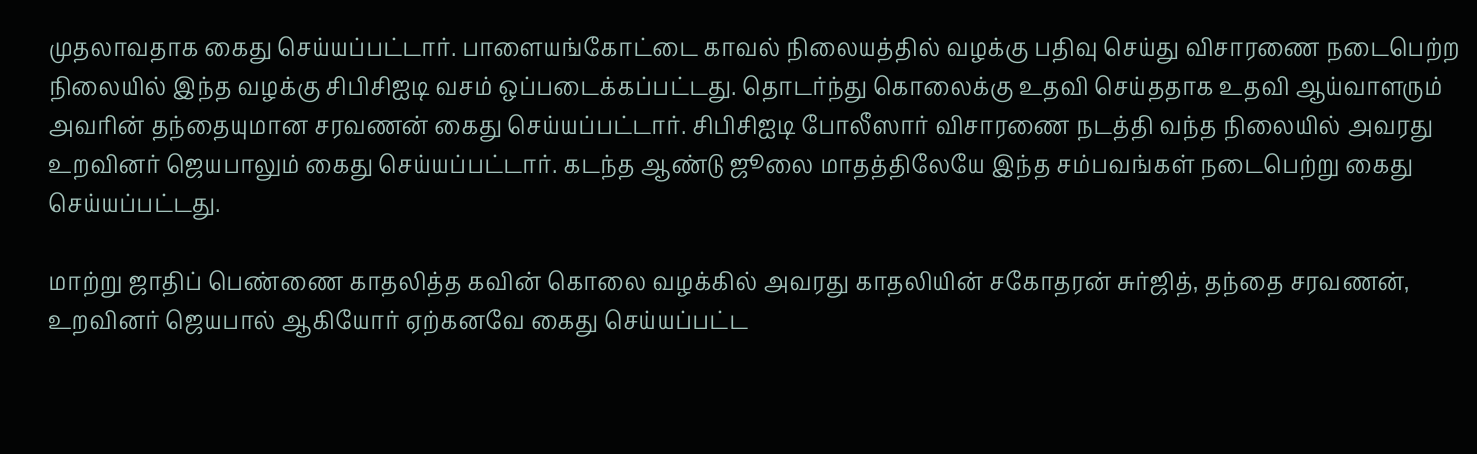முதலாவதாக கைது செய்யப்பட்டார். பாளையங்கோட்டை காவல் நிலையத்தில் வழக்கு பதிவு செய்து விசாரணை நடைபெற்ற நிலையில் இந்த வழக்கு சிபிசிஐடி வசம் ஒப்படைக்கப்பட்டது. தொடர்ந்து கொலைக்கு உதவி செய்ததாக உதவி ஆய்வாளரும் அவரின் தந்தையுமான சரவணன் கைது செய்யப்பட்டார். சிபிசிஐடி போலீஸார் விசாரணை நடத்தி வந்த நிலையில் அவரது உறவினர் ஜெயபாலும் கைது செய்யப்பட்டார். கடந்த ஆண்டு ஜூலை மாதத்திலேயே இந்த சம்பவங்கள் நடைபெற்று கைது செய்யப்பட்டது.

மாற்று ஜாதிப் பெண்ணை காதலித்த கவின் கொலை வழக்கில் அவரது காதலியின் சகோதரன் சுர்ஜித், தந்தை சரவணன், உறவினர் ஜெயபால் ஆகியோர் ஏற்கனவே கைது செய்யப்பட்ட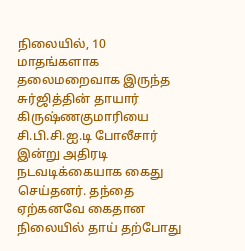நிலையில், 10 மாதங்களாக தலைமறைவாக இருந்த சுர்ஜித்தின் தாயார் கிருஷ்ணகுமாரியை சி.பி.சி.ஐ.டி போலீசார் இன்று அதிரடி நடவடிக்கையாக கைது செய்தனர். தந்தை ஏற்கனவே கைதான நிலையில் தாய் தற்போது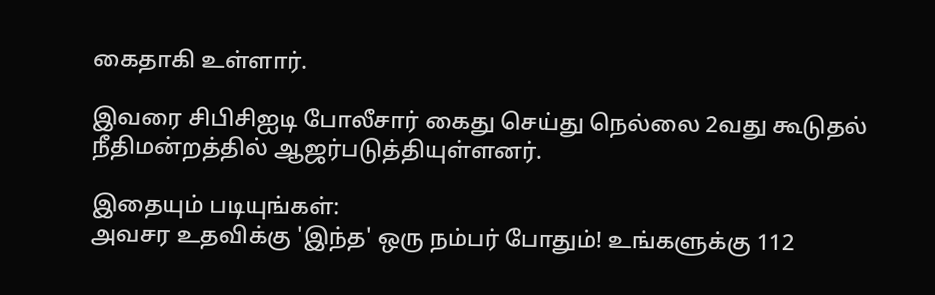கைதாகி உள்ளார்.

இவரை சிபிசிஐடி போலீசார் கைது செய்து நெல்லை 2வது கூடுதல் நீதிமன்றத்தில் ஆஜர்படுத்தியுள்ளனர்.

இதையும் படியுங்கள்:
அவசர உதவிக்கு 'இந்த' ஒரு நம்பர் போதும்! உங்களுக்கு 112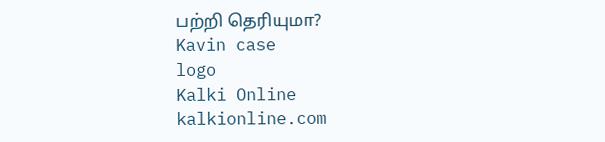பற்றி தெரியுமா?
Kavin case
logo
Kalki Online
kalkionline.com